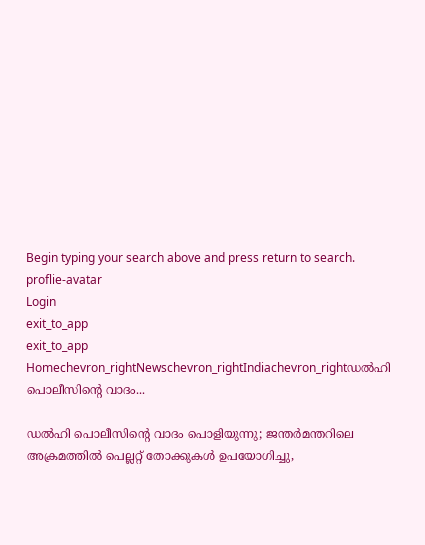Begin typing your search above and press return to search.
proflie-avatar
Login
exit_to_app
exit_to_app
Homechevron_rightNewschevron_rightIndiachevron_rightഡൽഹി പൊലീസിന്‍റെ വാദം...

ഡൽഹി പൊലീസിന്‍റെ വാദം പൊളിയുന്നു; ജന്തർമന്തറിലെ അക്രമത്തിൽ പെല്ലറ്റ് തോക്കുകൾ ഉപയോഗിച്ചു,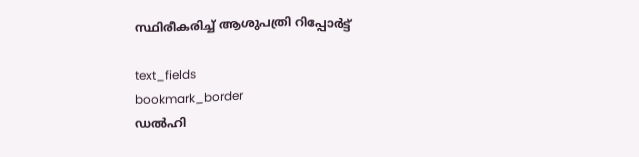സ്ഥിരീകരിച്ച് ആശുപത്രി റിപ്പോർട്ട്

text_fields
bookmark_border
ഡൽഹി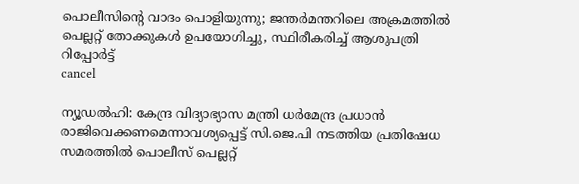പൊലീസിന്‍റെ വാദം പൊളിയുന്നു; ജന്തർമന്തറിലെ അക്രമത്തിൽ പെല്ലറ്റ് തോക്കുകൾ ഉപയോഗിച്ചു, സ്ഥിരീകരിച്ച് ആശുപത്രി റിപ്പോർട്ട്
cancel

ന്യൂഡൽഹി: കേന്ദ്ര വിദ്യാഭ്യാസ മന്ത്രി ധർമേന്ദ്ര പ്രധാന്‍ രാജിവെക്കണമെന്നാവശ‍്യപ്പെട്ട് സി.ജെ.പി നടത്തിയ പ്രതിഷേധ സമരത്തിൽ പൊലീസ് പെല്ലറ്റ്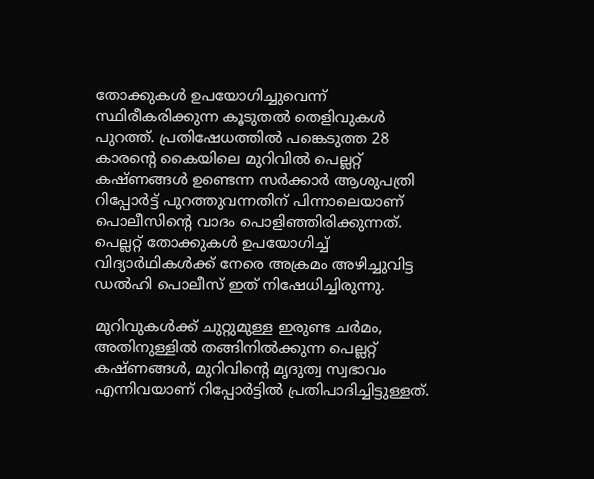തോക്കുകൾ ഉപയോഗിച്ചുവെന്ന് സ്ഥിരീകരിക്കുന്ന കൂടുതൽ തെളിവുകൾ പുറത്ത്. പ്രതിഷേധത്തിൽ പങ്കെടുത്ത 28 കാരന്‍റെ കൈയിലെ മുറിവിൽ പെല്ലറ്റ് കഷ്ണങ്ങൾ ഉണ്ടെന്ന സർക്കാർ ആശുപത്രി റിപ്പോർട്ട് പുറത്തുവന്നതിന് പിന്നാലെയാണ് പൊലീസിന്‍റെ വാദം പൊളിഞ്ഞിരിക്കുന്നത്. പെല്ലറ്റ് തോക്കുകൾ ഉപയോഗിച്ച് വിദ്യാർഥികൾക്ക് നേരെ അക്രമം അഴിച്ചുവിട്ട ഡൽഹി പൊലീസ് ഇത് നിഷേധിച്ചിരുന്നു.

മുറിവുകൾക്ക് ചുറ്റുമുള്ള ഇരുണ്ട ചർമം, അതിനുള്ളിൽ തങ്ങിനിൽക്കുന്ന പെല്ലറ്റ് കഷ്ണങ്ങൾ, മുറിവിന്‍റെ മൃദുത്വ സ്വഭാവം എന്നിവയാണ് റിപ്പോർട്ടിൽ പ്രതിപാദിച്ചിട്ടുള്ളത്.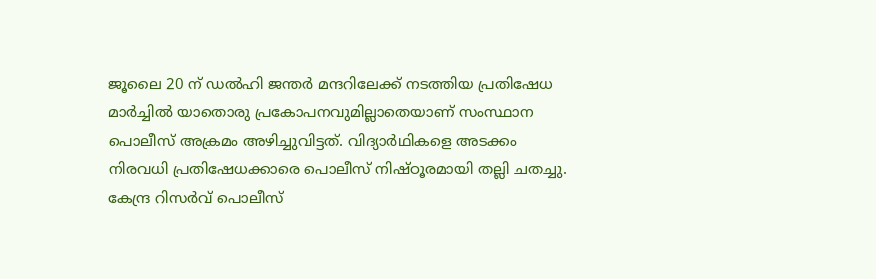ജൂലൈ 20 ന് ഡൽഹി ജന്തർ മന്ദറിലേക്ക് നടത്തിയ പ്രതിഷേധ മാർച്ചിൽ യാതൊരു പ്രകോപനവുമില്ലാതെയാണ് സംസ്ഥാന പൊലീസ് അക്രമം അഴിച്ചുവിട്ടത്. വിദ്യാർഥികളെ അടക്കം നിരവധി പ്രതിഷേധക്കാരെ പൊലീസ് നിഷ്ഠൂരമായി തല്ലി ചതച്ചു. കേന്ദ്ര റിസർവ് പൊലീസ്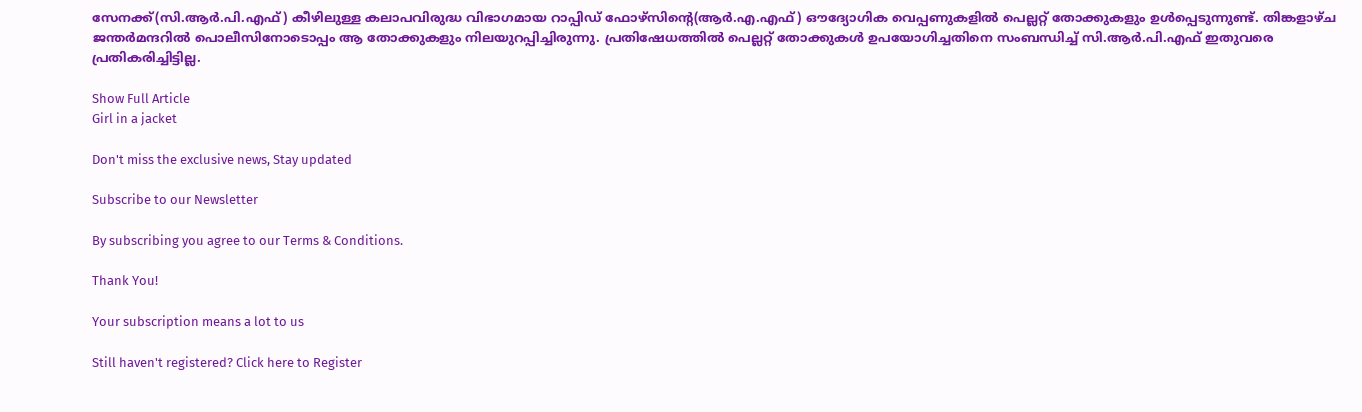സേനക്ക്(സി.ആർ.പി.എഫ്) കീഴിലുള്ള കലാപവിരുദ്ധ വിഭാഗമായ റാപ്പിഡ് ഫോഴ്സിന്‍റെ(ആർ.എ.എഫ്) ഔദ്യോഗിക വെപ്പണുകളിൽ പെല്ലറ്റ് തോക്കുകളും ഉൾപ്പെടുന്നുണ്ട്. തിങ്കളാഴ്ച ജന്തർമന്ദറിൽ പൊലീസിനോടൊപ്പം ആ തോക്കുകളും നിലയുറപ്പിച്ചിരുന്നു. പ്രതിഷേധത്തിൽ പെല്ലറ്റ് തോക്കുകൾ ഉപയോഗിച്ചതിനെ സംബന്ധിച്ച് സി.ആർ.പി.എഫ് ഇതുവരെ പ്രതികരിച്ചിട്ടില്ല.

Show Full Article
Girl in a jacket

Don't miss the exclusive news, Stay updated

Subscribe to our Newsletter

By subscribing you agree to our Terms & Conditions.

Thank You!

Your subscription means a lot to us

Still haven't registered? Click here to Register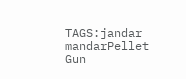TAGS:jandar mandarPellet Gun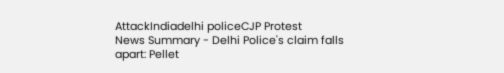AttackIndiadelhi policeCJP Protest
News Summary - Delhi Police's claim falls apart: Pellet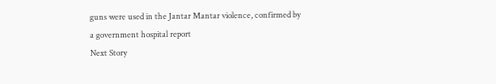guns were used in the Jantar Mantar violence, confirmed by a government hospital report
Next Story